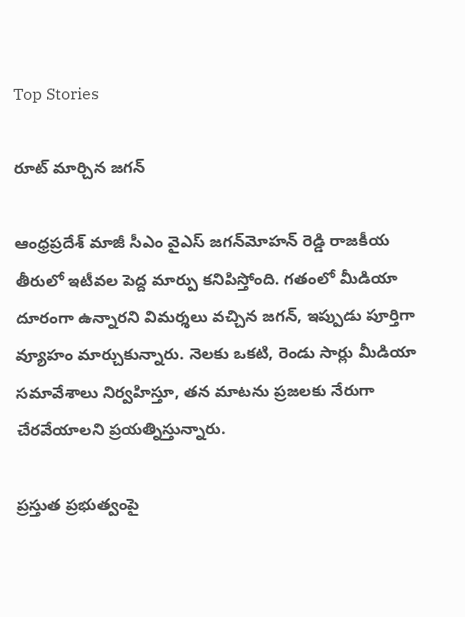Top Stories

రూట్ మార్చిన జగన్

ఆంధ్రప్రదేశ్ మాజీ సీఎం వైఎస్ జగన్‌మోహన్ రెడ్డి రాజకీయ తీరులో ఇటీవల పెద్ద మార్పు కనిపిస్తోంది. గతంలో మీడియా దూరంగా ఉన్నారని విమర్శలు వచ్చిన జగన్, ఇప్పుడు పూర్తిగా వ్యూహం మార్చుకున్నారు. నెలకు ఒకటి, రెండు సార్లు మీడియా సమావేశాలు నిర్వహిస్తూ, తన మాటను ప్రజలకు నేరుగా చేరవేయాలని ప్రయత్నిస్తున్నారు.

ప్రస్తుత ప్రభుత్వంపై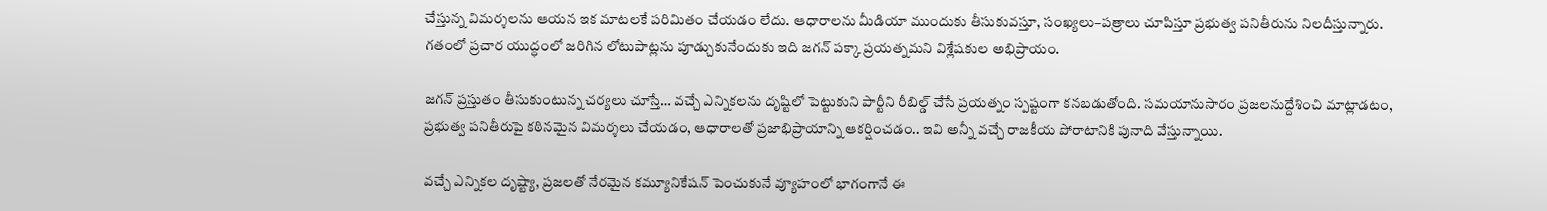చేస్తున్న విమర్శలను ఆయన ఇక మాటలకే పరిమితం చేయడం లేదు. ఆధారాలను మీడియా ముందుకు తీసుకువస్తూ, సంఖ్యలు–పత్రాలు చూపిస్తూ ప్రభుత్వ పనితీరును నిలదీస్తున్నారు. గతంలో ప్రచార యుద్ధంలో జరిగిన లోటుపాట్లను పూడ్చుకునేందుకు ఇది జగన్ పక్కా ప్రయత్నమని విశ్లేషకుల అభిప్రాయం.

జగన్ ప్రస్తుతం తీసుకుంటున్న చర్యలు చూస్తే… వచ్చే ఎన్నికలను దృష్టిలో పెట్టుకుని పార్టీని రీబిల్డ్ చేసే ప్రయత్నం స్పష్టంగా కనబడుతోంది. సమయానుసారం ప్రజలనుద్దేశించి మాట్లాడటం, ప్రభుత్వ పనితీరుపై కఠినమైన విమర్శలు చేయడం, ఆధారాలతో ప్రజాభిప్రాయాన్ని ఆకర్షించడం.. ఇవి అన్నీ వచ్చే రాజకీయ పోరాటానికి పునాది వేస్తున్నాయి.

వచ్చే ఎన్నికల దృష్ట్యా, ప్రజలతో నేరమైన కమ్యూనికేషన్ పెంచుకునే వ్యూహంలో భాగంగానే ఈ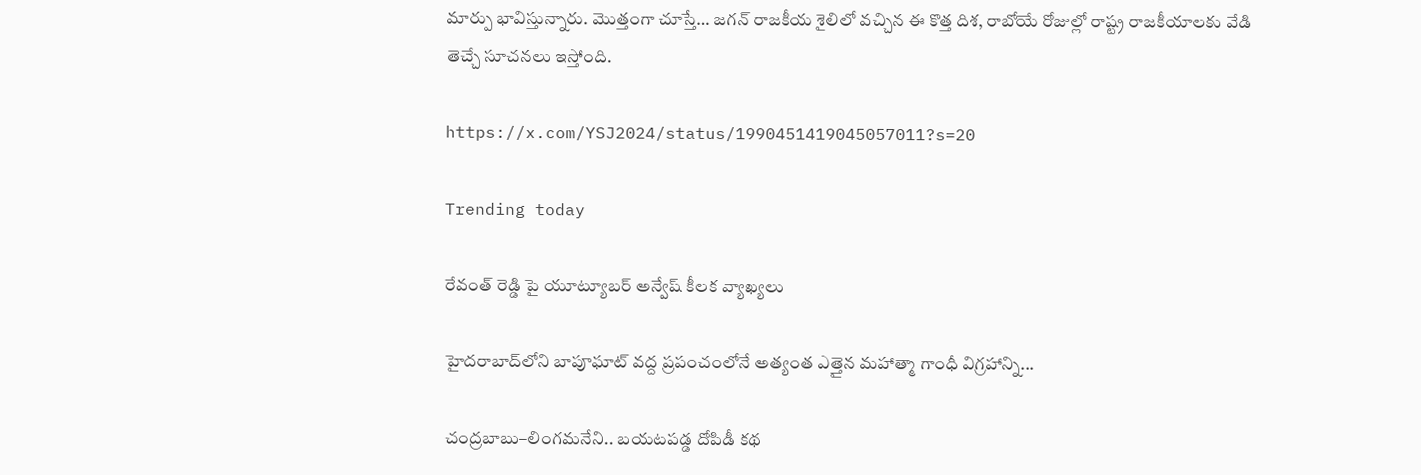మార్పు భావిస్తున్నారు. మొత్తంగా చూస్తే… జగన్ రాజకీయ శైలిలో వచ్చిన ఈ కొత్త దిశ, రాబోయే రోజుల్లో రాష్ట్ర రాజకీయాలకు వేడి తెచ్చే సూచనలు ఇస్తోంది.

https://x.com/YSJ2024/status/1990451419045057011?s=20

Trending today

రేవంత్ రెడ్డి పై యూట్యూబర్ అన్వేష్ కీలక వ్యాఖ్యలు

హైదరాబాద్‌లోని బాపూఘాట్ వద్ద ప్రపంచంలోనే అత్యంత ఎత్తైన మహాత్మా గాంధీ విగ్రహాన్ని...

చంద్రబాబు–లింగమనేని.. బయటపడ్డ దోపిడీ కథ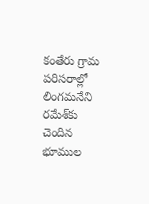కంతేరు గ్రామ పరిసరాల్లో లింగమనేని రమేశ్‌కు చెందిన భూముల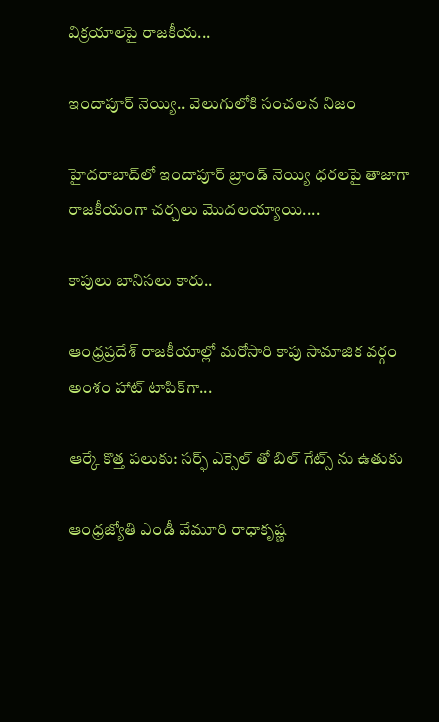విక్రయాలపై రాజకీయ...

ఇందాపూర్ నెయ్యి.. వెలుగులోకి సంచలన నిజం

హైదరాబాద్‌లో ఇందాపూర్ బ్రాండ్ నెయ్యి ధరలపై తాజాగా రాజకీయంగా చర్చలు మొదలయ్యాయి....

కాపులు బానిసలు కారు..

ఆంధ్రప్రదేశ్ రాజకీయాల్లో మరోసారి కాపు సామాజిక వర్గం అంశం హాట్ టాపిక్‌గా...

ఆర్కే కొత్త పలుకు: సర్ఫ్ ఎక్సెల్ తో బిల్ గేట్స్ ను ఉతుకు

ఆంధ్రజ్యోతి ఎండీ వేమూరి రాధాకృష్ణ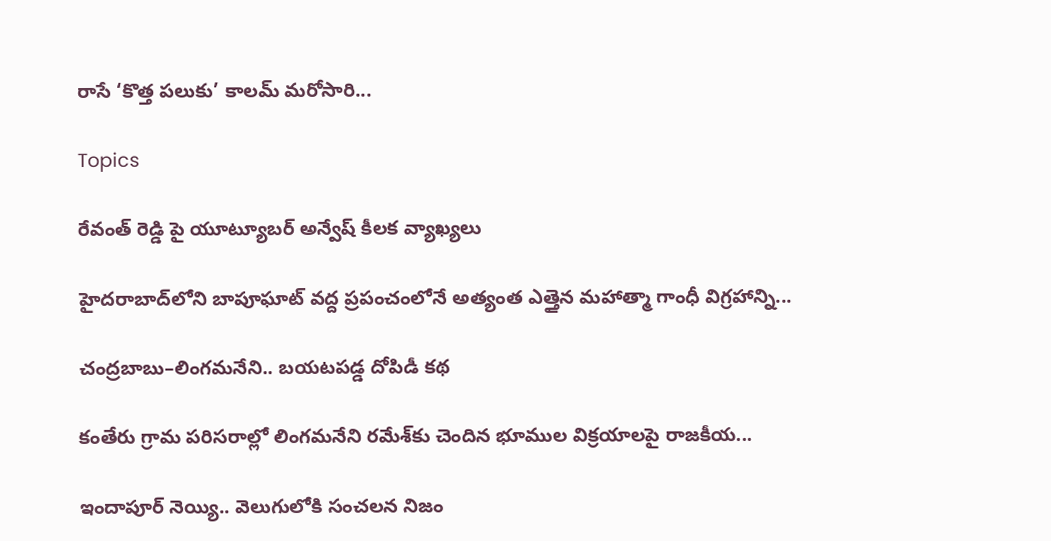రాసే ‘కొత్త పలుకు’ కాలమ్ మరోసారి...

Topics

రేవంత్ రెడ్డి పై యూట్యూబర్ అన్వేష్ కీలక వ్యాఖ్యలు

హైదరాబాద్‌లోని బాపూఘాట్ వద్ద ప్రపంచంలోనే అత్యంత ఎత్తైన మహాత్మా గాంధీ విగ్రహాన్ని...

చంద్రబాబు–లింగమనేని.. బయటపడ్డ దోపిడీ కథ

కంతేరు గ్రామ పరిసరాల్లో లింగమనేని రమేశ్‌కు చెందిన భూముల విక్రయాలపై రాజకీయ...

ఇందాపూర్ నెయ్యి.. వెలుగులోకి సంచలన నిజం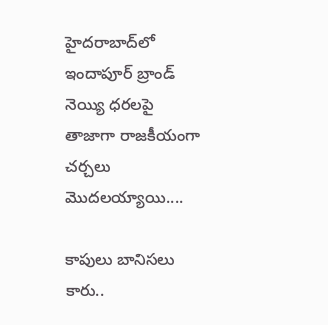హైదరాబాద్‌లో ఇందాపూర్ బ్రాండ్ నెయ్యి ధరలపై తాజాగా రాజకీయంగా చర్చలు మొదలయ్యాయి....

కాపులు బానిసలు కారు..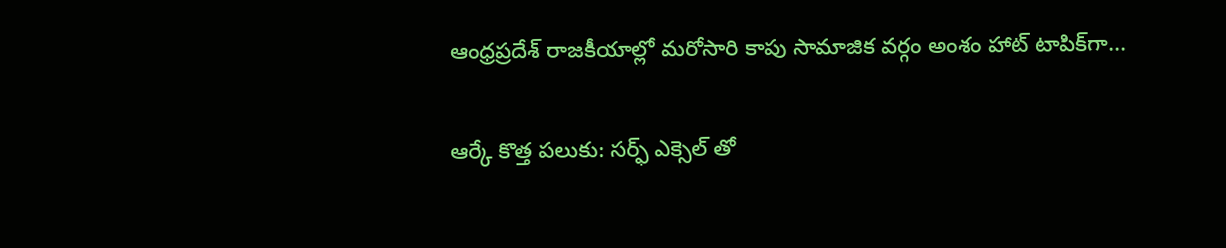ఆంధ్రప్రదేశ్ రాజకీయాల్లో మరోసారి కాపు సామాజిక వర్గం అంశం హాట్ టాపిక్‌గా...

ఆర్కే కొత్త పలుకు: సర్ఫ్ ఎక్సెల్ తో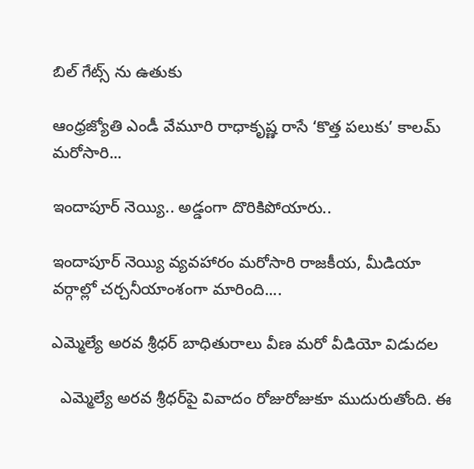బిల్ గేట్స్ ను ఉతుకు

ఆంధ్రజ్యోతి ఎండీ వేమూరి రాధాకృష్ణ రాసే ‘కొత్త పలుకు’ కాలమ్ మరోసారి...

ఇందాపూర్ నెయ్యి.. అడ్డంగా దొరికిపోయారు..

ఇందాపూర్ నెయ్యి వ్యవహారం మరోసారి రాజకీయ, మీడియా వర్గాల్లో చర్చనీయాంశంగా మారింది....

ఎమ్మెల్యే అరవ శ్రీధర్ బాధితురాలు వీణ మరో వీడియో విడుదల

  ఎమ్మెల్యే అరవ శ్రీధర్‌పై వివాదం రోజురోజుకూ ముదురుతోంది. ఈ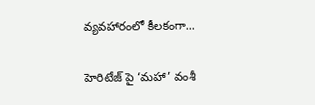వ్యవహారంలో కీలకంగా...

హెరిటేజ్ పై ‘మహా’ వంశీ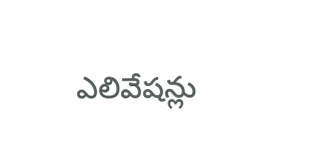ఎలివేషన్లు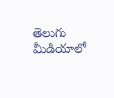తెలుగు మీడియాలో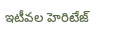ఇటీవల హెరిటేజ్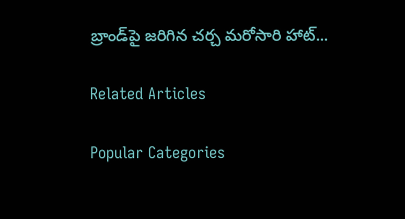బ్రాండ్‌పై జరిగిన చర్చ మరోసారి హాట్...

Related Articles

Popular Categories